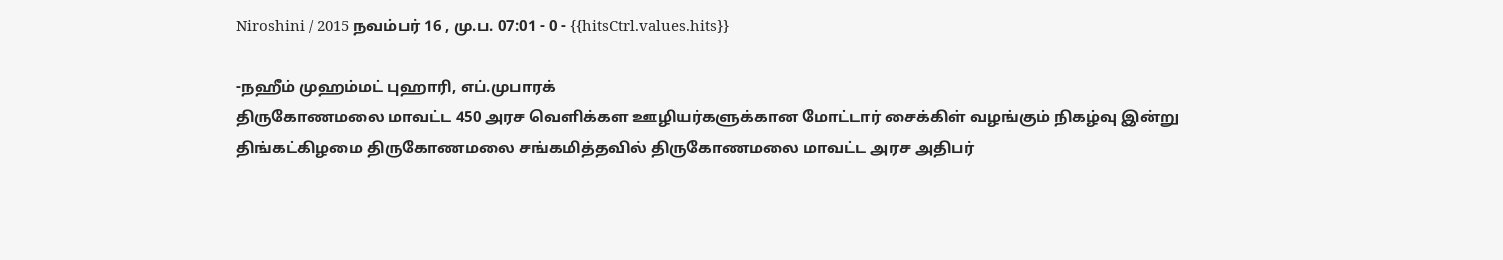Niroshini / 2015 நவம்பர் 16 , மு.ப. 07:01 - 0 - {{hitsCtrl.values.hits}}

-நஹீம் முஹம்மட் புஹாரி, எப்.முபாரக்
திருகோணமலை மாவட்ட 450 அரச வெளிக்கள ஊழியர்களுக்கான மோட்டார் சைக்கிள் வழங்கும் நிகழ்வு இன்று திங்கட்கிழமை திருகோணமலை சங்கமித்தவில் திருகோணமலை மாவட்ட அரச அதிபர்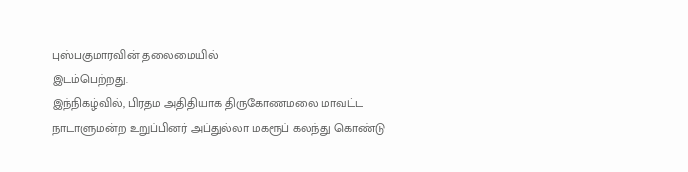புஸ்பகுமாரவின் தலைமையில்
இடம்பெற்றது.
இந்நிகழ்வில், பிரதம அதிதியாக திருகோணமலை மாவட்ட நாடாளுமன்ற உறுப்பினர் அப்துல்லா மகரூப் கலந்து கொண்டு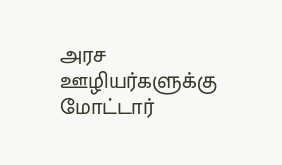அரச ஊழியர்களுக்கு மோட்டார்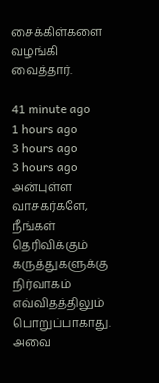சைக்கிள்களை வழங்கி வைத்தார்.

41 minute ago
1 hours ago
3 hours ago
3 hours ago
அன்புள்ள வாசகர்களே,
நீங்கள் தெரிவிக்கும் கருத்துகளுக்கு நிர்வாகம் எவ்விதத்திலும் பொறுப்பாகாது. அவை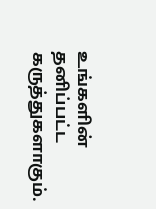உங்களின் தனிப்பட்ட கருத்துகளாகும்.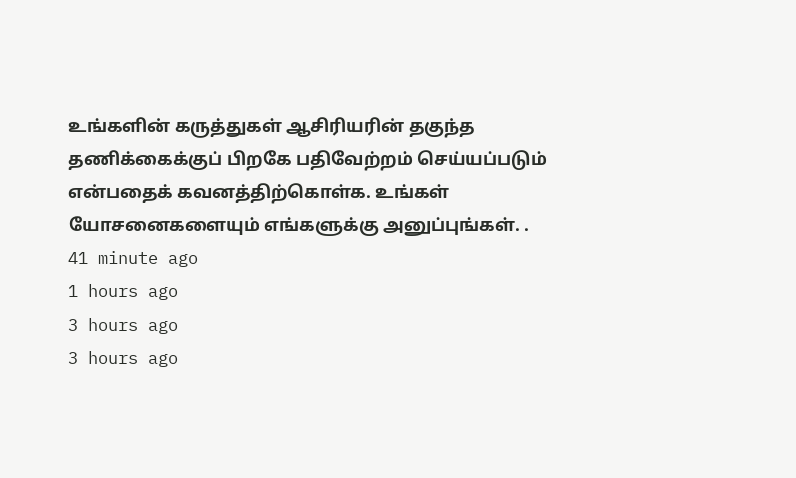உங்களின் கருத்துகள் ஆசிரியரின் தகுந்த தணிக்கைக்குப் பிறகே பதிவேற்றம் செய்யப்படும் என்பதைக் கவனத்திற்கொள்க. உங்கள் யோசனைகளையும் எங்களுக்கு அனுப்புங்கள். .
41 minute ago
1 hours ago
3 hours ago
3 hours ago